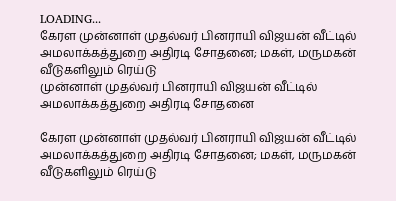LOADING...
கேரள முன்னாள் முதல்வர் பினராயி விஜயன் வீட்டில் அமலாக்கத்துறை அதிரடி சோதனை; மகள், மருமகன் வீடுகளிலும் ரெய்டு
முன்னாள் முதல்வர் பினராயி விஜயன் வீட்டில் அமலாக்கத்துறை அதிரடி சோதனை

கேரள முன்னாள் முதல்வர் பினராயி விஜயன் வீட்டில் அமலாக்கத்துறை அதிரடி சோதனை; மகள், மருமகன் வீடுகளிலும் ரெய்டு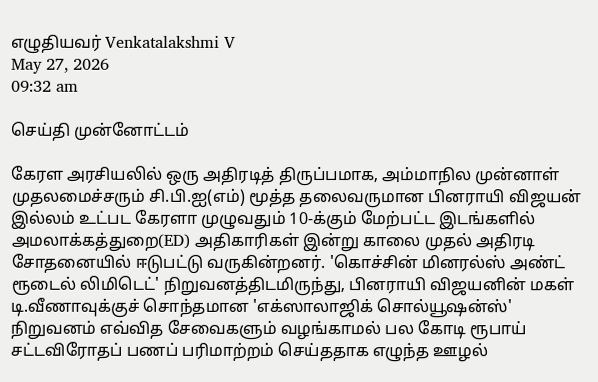எழுதியவர் Venkatalakshmi V
May 27, 2026
09:32 am

செய்தி முன்னோட்டம்

கேரள அரசியலில் ஒரு அதிரடித் திருப்பமாக, அம்மாநில முன்னாள் முதலமைச்சரும் சி.பி.ஐ(எம்) மூத்த தலைவருமான பினராயி விஜயன் இல்லம் உட்பட கேரளா முழுவதும் 10-க்கும் மேற்பட்ட இடங்களில் அமலாக்கத்துறை(ED) அதிகாரிகள் இன்று காலை முதல் அதிரடி சோதனையில் ஈடுபட்டு வருகின்றனர். 'கொச்சின் மினரல்ஸ் அண்ட் ரூடைல் லிமிடெட்' நிறுவனத்திடமிருந்து, பினராயி விஜயனின் மகள் டி.வீணாவுக்குச் சொந்தமான 'எக்ஸாலாஜிக் சொல்யூஷன்ஸ்' நிறுவனம் எவ்வித சேவைகளும் வழங்காமல் பல கோடி ரூபாய் சட்டவிரோதப் பணப் பரிமாற்றம் செய்ததாக எழுந்த ஊழல்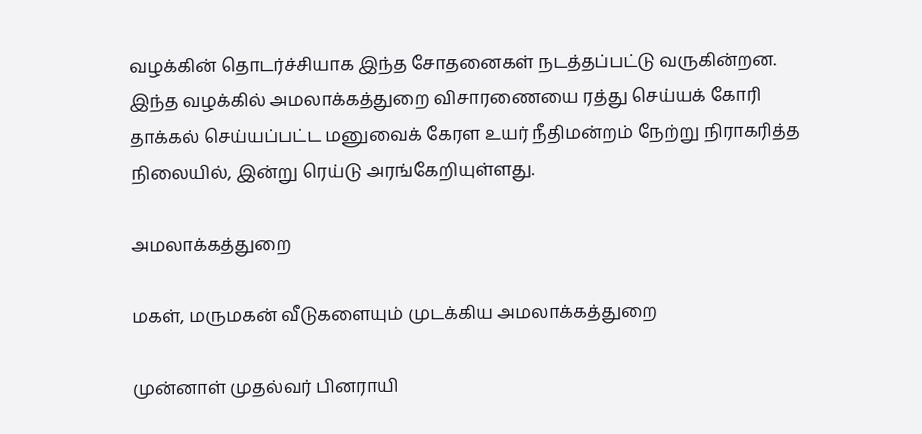வழக்கின் தொடர்ச்சியாக இந்த சோதனைகள் நடத்தப்பட்டு வருகின்றன. இந்த வழக்கில் அமலாக்கத்துறை விசாரணையை ரத்து செய்யக் கோரி தாக்கல் செய்யப்பட்ட மனுவைக் கேரள உயர் நீதிமன்றம் நேற்று நிராகரித்த நிலையில், இன்று ரெய்டு அரங்கேறியுள்ளது.

அமலாக்கத்துறை

மகள், மருமகன் வீடுகளையும் முடக்கிய அமலாக்கத்துறை

முன்னாள் முதல்வர் பினராயி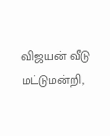விஜயன் வீடு மட்டுமன்றி,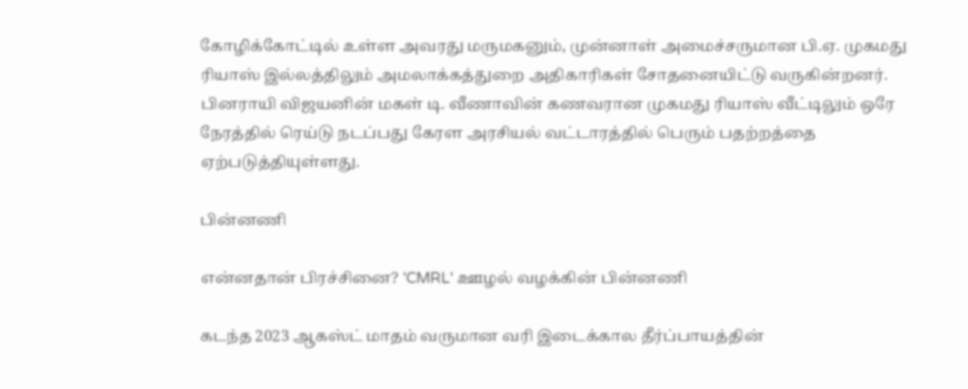கோழிக்கோட்டில் உள்ள அவரது மருமகனும், முன்னாள் அமைச்சருமான பி.ஏ. முகமது ரியாஸ் இல்லத்திலும் அமலாக்கத்துறை அதிகாரிகள் சோதனையிட்டு வருகின்றனர். பினராயி விஜயனின் மகள் டி. வீணாவின் கணவரான முகமது ரியாஸ் வீட்டிலும் ஒரே நேரத்தில் ரெய்டு நடப்பது கேரள அரசியல் வட்டாரத்தில் பெரும் பதற்றத்தை ஏற்படுத்தியுள்ளது.

பின்னணி

என்னதான் பிரச்சினை? 'CMRL' ஊழல் வழக்கின் பின்னணி

கடந்த 2023 ஆகஸ்ட் மாதம் வருமான வரி இடைக்கால தீர்ப்பாயத்தின்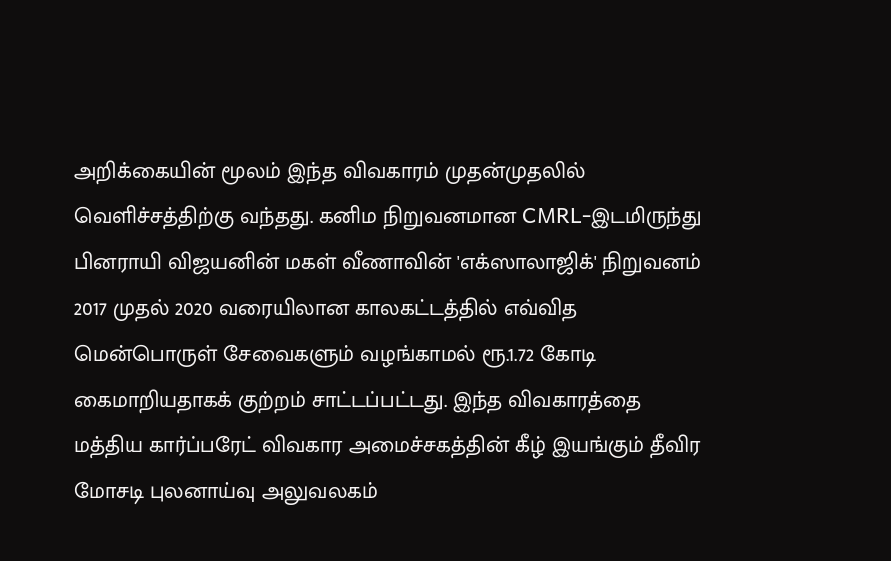அறிக்கையின் மூலம் இந்த விவகாரம் முதன்முதலில் வெளிச்சத்திற்கு வந்தது. கனிம நிறுவனமான CMRL-இடமிருந்து பினராயி விஜயனின் மகள் வீணாவின் 'எக்ஸாலாஜிக்' நிறுவனம் 2017 முதல் 2020 வரையிலான காலகட்டத்தில் எவ்வித மென்பொருள் சேவைகளும் வழங்காமல் ரூ.1.72 கோடி கைமாறியதாகக் குற்றம் சாட்டப்பட்டது. இந்த விவகாரத்தை மத்திய கார்ப்பரேட் விவகார அமைச்சகத்தின் கீழ் இயங்கும் தீவிர மோசடி புலனாய்வு அலுவலகம்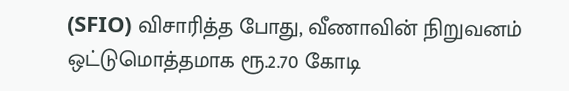(SFIO) விசாரித்த போது, வீணாவின் நிறுவனம் ஒட்டுமொத்தமாக ரூ.2.70 கோடி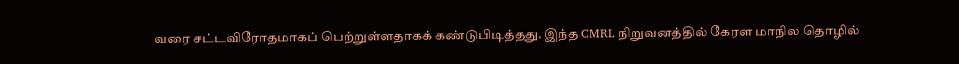வரை சட்டவிரோதமாகப் பெற்றுள்ளதாகக் கண்டுபிடித்தது. இந்த CMRL நிறுவனத்தில் கேரள மாநில தொழில்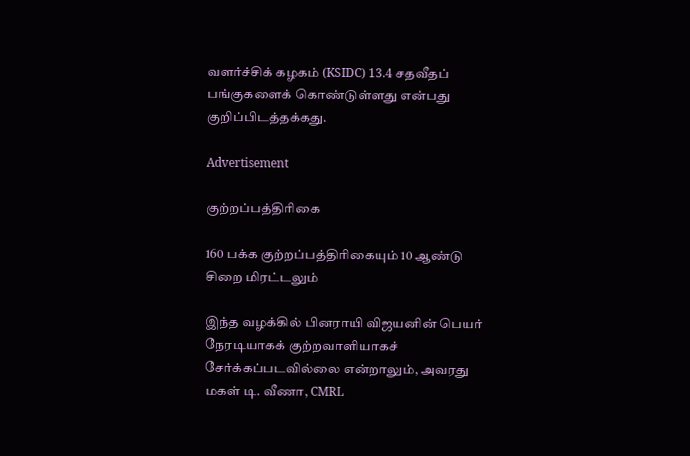வளர்ச்சிக் கழகம் (KSIDC) 13.4 சதவீதப் பங்குகளைக் கொண்டுள்ளது என்பது குறிப்பிடத்தக்கது.

Advertisement

குற்றப்பத்திரிகை

160 பக்க குற்றப்பத்திரிகையும் 10 ஆண்டு சிறை மிரட்டலும்

இந்த வழக்கில் பினராயி விஜயனின் பெயர் நேரடியாகக் குற்றவாளியாகச் சேர்க்கப்படவில்லை என்றாலும், அவரது மகள் டி. வீணா, CMRL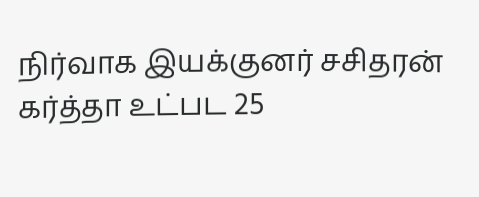நிர்வாக இயக்குனர் சசிதரன் கர்த்தா உட்பட 25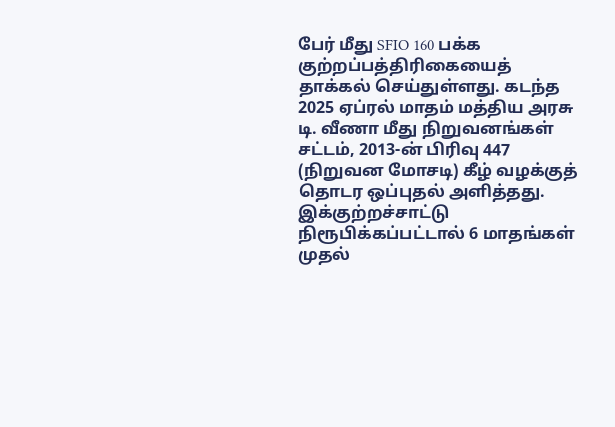பேர் மீது SFIO 160 பக்க குற்றப்பத்திரிகையைத் தாக்கல் செய்துள்ளது. கடந்த 2025 ஏப்ரல் மாதம் மத்திய அரசு டி. வீணா மீது நிறுவனங்கள் சட்டம், 2013-ன் பிரிவு 447 (நிறுவன மோசடி) கீழ் வழக்குத் தொடர ஒப்புதல் அளித்தது. இக்குற்றச்சாட்டு நிரூபிக்கப்பட்டால் 6 மாதங்கள் முதல்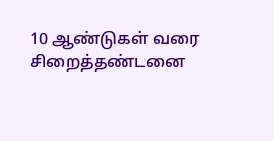10 ஆண்டுகள் வரை சிறைத்தண்டனை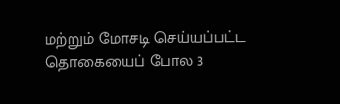மற்றும் மோசடி செய்யப்பட்ட தொகையைப் போல 3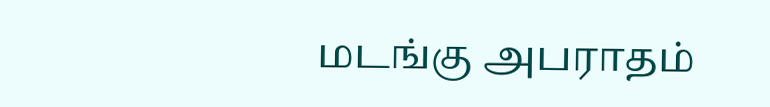மடங்கு அபராதம்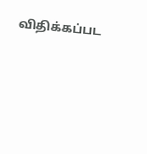விதிக்கப்பட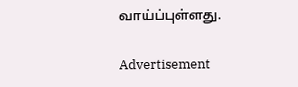வாய்ப்புள்ளது.

Advertisement